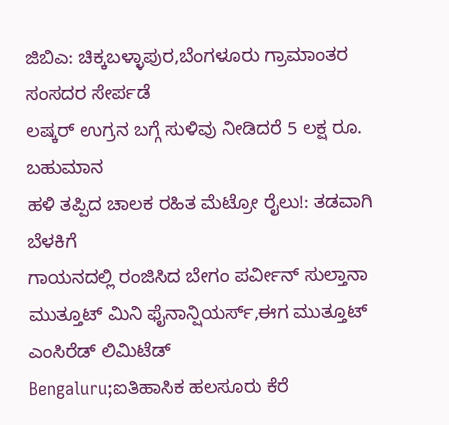ಜಿಬಿಎ: ಚಿಕ್ಕಬಳ್ಳಾಪುರ,ಬೆಂಗಳೂರು ಗ್ರಾಮಾಂತರ ಸಂಸದರ ಸೇರ್ಪಡೆ
ಲಷ್ಕರ್ ಉಗ್ರನ ಬಗ್ಗೆ ಸುಳಿವು ನೀಡಿದರೆ 5 ಲಕ್ಷ ರೂ. ಬಹುಮಾನ
ಹಳಿ ತಪ್ಪಿದ ಚಾಲಕ ರಹಿತ ಮೆಟ್ರೋ ರೈಲು!: ತಡವಾಗಿ ಬೆಳಕಿಗೆ
ಗಾಯನದಲ್ಲಿ ರಂಜಿಸಿದ ಬೇಗಂ ಪರ್ವೀನ್ ಸುಲ್ತಾನಾ
ಮುತ್ತೂಟ್ ಮಿನಿ ಫೈನಾನ್ಷಿಯರ್ಸ್,ಈಗ ಮುತ್ತೂಟ್ ಎಂಸಿರೆಡ್ ಲಿಮಿಟೆಡ್
Bengaluru;ಐತಿಹಾಸಿಕ ಹಲಸೂರು ಕೆರೆ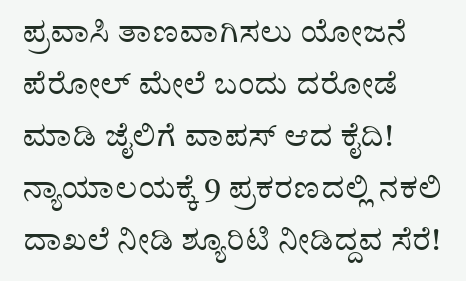ಪ್ರವಾಸಿ ತಾಣವಾಗಿಸಲು ಯೋಜನೆ
ಪೆರೋಲ್ ಮೇಲೆ ಬಂದು ದರೋಡೆ ಮಾಡಿ ಜೈಲಿಗೆ ವಾಪಸ್ ಆದ ಕೈದಿ!
ನ್ಯಾಯಾಲಯಕ್ಕೆ 9 ಪ್ರಕರಣದಲ್ಲಿ ನಕಲಿ ದಾಖಲೆ ನೀಡಿ ಶ್ಯೂರಿಟಿ ನೀಡಿದ್ದವ ಸೆರೆ!